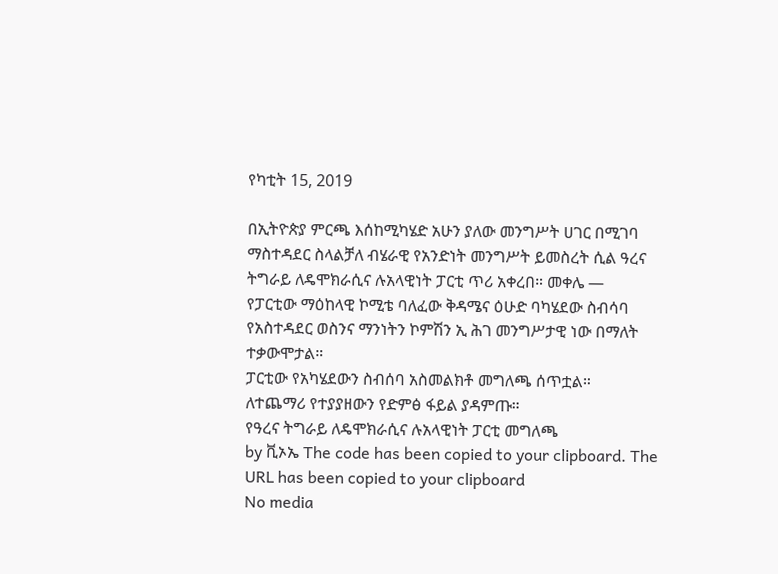የካቲት 15, 2019

በኢትዮጵያ ምርጫ እሰከሚካሄድ አሁን ያለው መንግሥት ሀገር በሚገባ ማስተዳደር ስላልቻለ ብሄራዊ የአንድነት መንግሥት ይመስረት ሲል ዓረና ትግራይ ለዴሞክራሲና ሉአላዊነት ፓርቲ ጥሪ አቀረበ። መቀሌ —
የፓርቲው ማዕከላዊ ኮሚቴ ባለፈው ቅዳሜና ዕሁድ ባካሄደው ስብሳባ የአስተዳደር ወስንና ማንነትን ኮምሽን ኢ ሕገ መንግሥታዊ ነው በማለት ተቃውሞታል።
ፓርቲው የአካሄደውን ስብሰባ አስመልክቶ መግለጫ ሰጥቷል።
ለተጨማሪ የተያያዘውን የድምፅ ፋይል ያዳምጡ።
የዓረና ትግራይ ለዴሞክራሲና ሉአላዊነት ፓርቲ መግለጫ
by ቪኦኤ The code has been copied to your clipboard. The URL has been copied to your clipboard
No media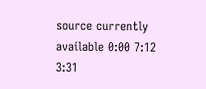source currently available 0:00 7:12 3:31